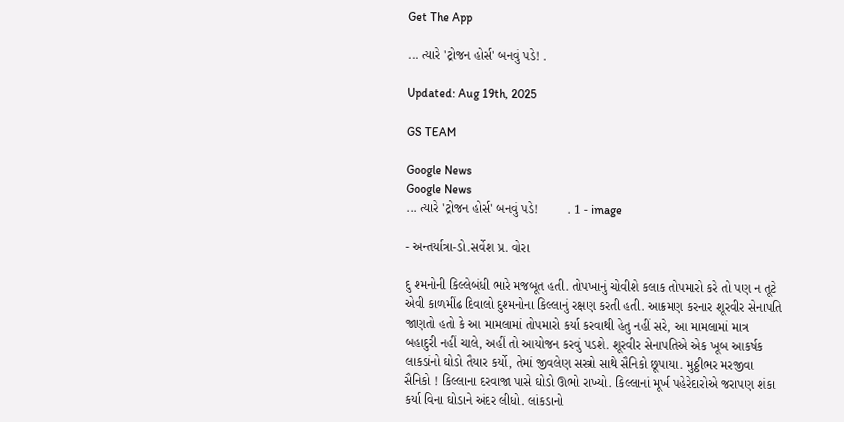Get The App

... ત્યારે 'ટ્રોજન હોર્સ' બનવું પડે! .

Updated: Aug 19th, 2025

GS TEAM

Google News
Google News
... ત્યારે 'ટ્રોજન હોર્સ' બનવું પડે!        . 1 - image

- અન્તર્યાત્રા-ડો.સર્વેશ પ્ર. વોરા

દુ શ્મનોની કિલ્લેબંધી ભારે મજબૂત હતી. તોપખાનું ચોવીશે કલાક તોપમારો કરે તો પણ ન તૂટે એવી કાળમીંઢ દિવાલો દુશ્મનોના કિલ્લાનું રક્ષણ કરતી હતી. આક્રમણ કરનાર શૂરવીર સેનાપતિ જાણતો હતો કે આ મામલામાં તોપમારો કર્યા કરવાથી હેતુ નહીં સરે, આ મામલામાં માત્ર બહાદુરી નહીં ચાલે, અહીં તો આયોજન કરવું પડશે. શૂરવીર સેનાપતિએ એક ખૂબ આકર્ષક લાકડાંનો ઘોડો તૈયાર કર્યો, તેમાં જીવલેણ સસ્ત્રો સાથે સૈનિકો છૂપાયા. મુઠ્ઠીભર મરજીવા સૈનિકો ! કિલ્લાના દરવાજા પાસે ઘોડો ઊભો રાખ્યો. કિલ્લાનાં મૂર્ખ પહેરેદારોએ જરાપણ શંકા કર્યા વિના ઘોડાને અંદર લીધો. લાંકડાનો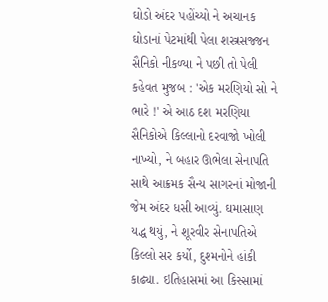ઘોડો અંદર પહોંચ્યો ને અચાનક ઘોડાનાં પેટમાંથી પેલા શસ્ત્રસજ્જન સૈનિકો નીકળ્યા ને પછી તો પેલી કહેવત મુજબ : 'એક મરણિયો સો ને ભારે !' એ આઠ દશ મરણિયા સૈનિકોએ કિલ્લાનો દરવાજો ખોલી નાખ્યો, ને બહાર ઊભેલા સેનાપતિ સાથે આક્રમક સૈન્ય સાગરનાં મોજાની જેમ અંદર ધસી આવ્યું. ઘમાસાણ યદ્ધ થયું, ને શૂરવીર સેનાપતિએ કિલ્લો સર કર્યો, દુશ્મનોને હાંકી કાઢ્યા. ઇતિહાસમાં આ કિસ્સામાં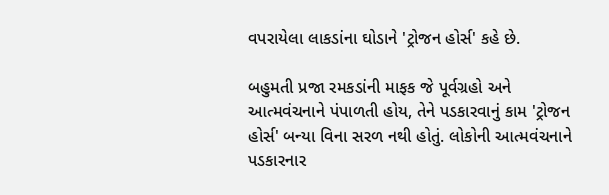વપરાયેલા લાકડાંના ઘોડાને 'ટ્રોજન હોર્સ' કહે છે.

બહુમતી પ્રજા રમકડાંની માફક જે પૂર્વગ્રહો અને આત્મવંચનાને પંપાળતી હોય, તેને પડકારવાનું કામ 'ટ્રોજન હોર્સ' બન્યા વિના સરળ નથી હોતું. લોકોની આત્મવંચનાને પડકારનાર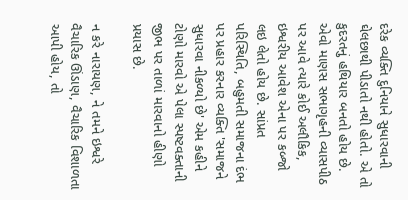દરેક વ્યક્તિ દુનિયાને સુધારવાની ઘેલછાથી પીડાતો નથી હોતો. એ તો કુદરતનું હથિયાર બનતો હોય છે. એવો માણસ સભાગૃહની વ્યાસપીઠ પર આવે ત્યારે કોઈ અલૌકિક, ઇશ્વરીય આવેશ એના પર કબ્જો લઇ લેતો હોય છે. સાંપ્રત પરિસ્થિતિ, બહુમતી સમાજના દંભ પર પ્રહાર કરનાર વ્યક્તિ 'સમાજને સુધારવા નીકળ્યો છે' એમ કહીને ટોણો મારવો એ પેલા સ્પષ્ટવક્તાની જીભ પર તાળાં મારવાનો હીણો પ્રયાસ છે.

ન કરે નારાયણ, ને તમને ઇશ્વરે વૈચારિક ઊંડાણ, વૈચારિક વિશાળતા આપી હોય, તો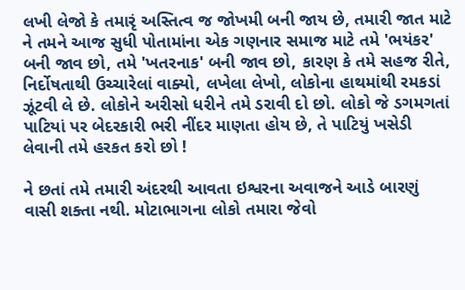લખી લેજો કે તમારૃં અસ્તિત્વ જ જોખમી બની જાય છે, તમારી જાત માટે ને તમને આજ સુધી પોતામાંના એક ગણનાર સમાજ માટે તમે 'ભયંકર' બની જાવ છો, તમે 'ખતરનાક' બની જાવ છો, કારણ કે તમે સહજ રીતે, નિર્દોષતાથી ઉચ્ચારેલાં વાક્યો, લખેલા લેખો, લોકોના હાથમાંથી રમકડાં ઝૂંટવી લે છે. લોકોને અરીસો ધરીને તમે ડરાવી દો છો. લોકો જે ડગમગતાં પાટિયાં પર બેદરકારી ભરી નીંદર માણતા હોય છે, તે પાટિયું ખસેડી લેવાની તમે હરકત કરો છો !

ને છતાં તમે તમારી અંદરથી આવતા ઇશ્વરના અવાજને આડે બારણું વાસી શક્તા નથી. મોટાભાગના લોકો તમારા જેવો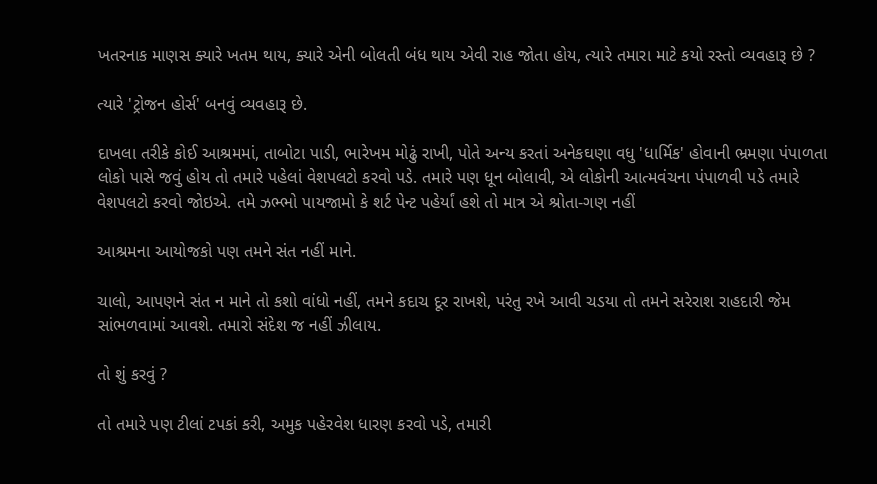ખતરનાક માણસ ક્યારે ખતમ થાય, ક્યારે એની બોલતી બંધ થાય એવી રાહ જોતા હોય, ત્યારે તમારા માટે કયો રસ્તો વ્યવહારૂ છે ?

ત્યારે 'ટ્રોજન હોર્સ' બનવું વ્યવહારૂ છે.

દાખલા તરીકે કોઈ આશ્રમમાં, તાબોટા પાડી, ભારેખમ મોઢું રાખી, પોતે અન્ય કરતાં અનેકઘણા વધુ 'ધાર્મિક' હોવાની ભ્રમણા પંપાળતા લોકો પાસે જવું હોય તો તમારે પહેલાં વેશપલટો કરવો પડે. તમારે પણ ધૂન બોલાવી, એ લોકોની આત્મવંચના પંપાળવી પડે તમારે વેશપલટો કરવો જોઇએ. તમે ઝભ્ભો પાયજામો કે શર્ટ પેન્ટ પહેર્યાં હશે તો માત્ર એ શ્રોતા-ગણ નહીં

આશ્રમના આયોજકો પણ તમને સંત નહીં માને.

ચાલો, આપણને સંત ન માને તો કશો વાંધો નહીં, તમને કદાચ દૂર રાખશે, પરંતુ રખે આવી ચડયા તો તમને સરેરાશ રાહદારી જેમ સાંભળવામાં આવશે. તમારો સંદેશ જ નહીં ઝીલાય.

તો શું કરવું ?

તો તમારે પણ ટીલાં ટપકાં કરી, અમુક પહેરવેશ ધારણ કરવો પડે, તમારી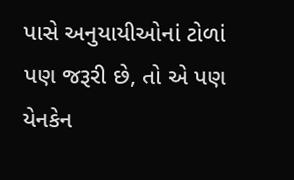પાસે અનુયાયીઓનાં ટોળાં પણ જરૂરી છે, તો એ પણ યેનકેન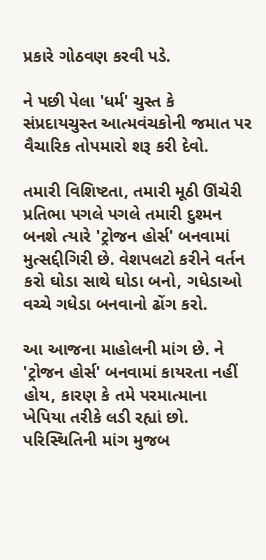પ્રકારે ગોઠવણ કરવી પડે.

ને પછી પેલા 'ધર્મ' ચુસ્ત કે સંપ્રદાયચુસ્ત આત્મવંચકોની જમાત પર વૈચારિક તોપમારો શરૂ કરી દેવો.

તમારી વિશિષ્ટતા, તમારી મૂઠી ઊંચેરી પ્રતિભા પગલે પગલે તમારી દુશ્મન બનશે ત્યારે 'ટ્રોજન હોર્સ' બનવામાં મુત્સદ્દીગિરી છે. વેશપલટો કરીને વર્તન કરો ઘોડા સાથે ઘોડા બનો, ગધેડાઓ વચ્ચે ગધેડા બનવાનો ઢોંગ કરો.

આ આજના માહોલની માંગ છે. ને 'ટ્રોજન હોર્સ' બનવામાં કાયરતા નહીં હોય, કારણ કે તમે પરમાત્માના ખેપિયા તરીકે લડી રહ્યાં છો. પરિસ્થિતિની માંગ મુજબ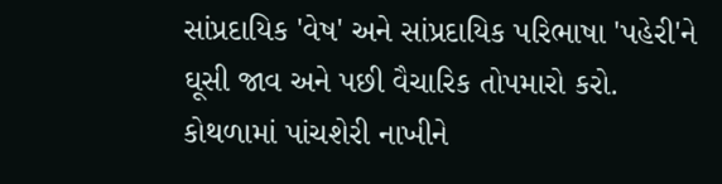સાંપ્રદાયિક 'વેષ' અને સાંપ્રદાયિક પરિભાષા 'પહેરી'ને ઘૂસી જાવ અને પછી વૈચારિક તોપમારો કરો. કોથળામાં પાંચશેરી નાખીને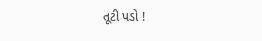તૂટી પડો !